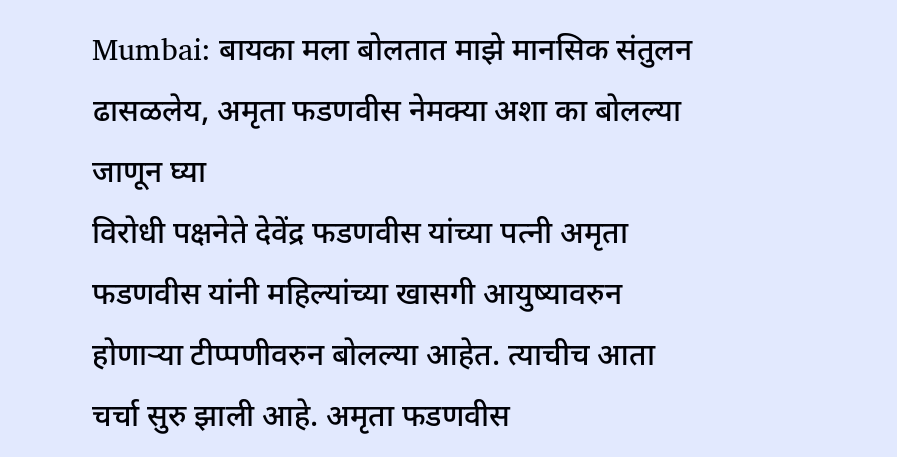Mumbai: बायका मला बोलतात माझे मानसिक संतुलन ढासळलेय, अमृता फडणवीस नेमक्या अशा का बोलल्या जाणून घ्या
विरोधी पक्षनेते देवेंद्र फडणवीस यांच्या पत्नी अमृता फडणवीस यांनी महिल्यांच्या खासगी आयुष्यावरुन होणाऱ्या टीप्पणीवरुन बोलल्या आहेत. त्याचीच आता चर्चा सुरु झाली आहे. अमृता फडणवीस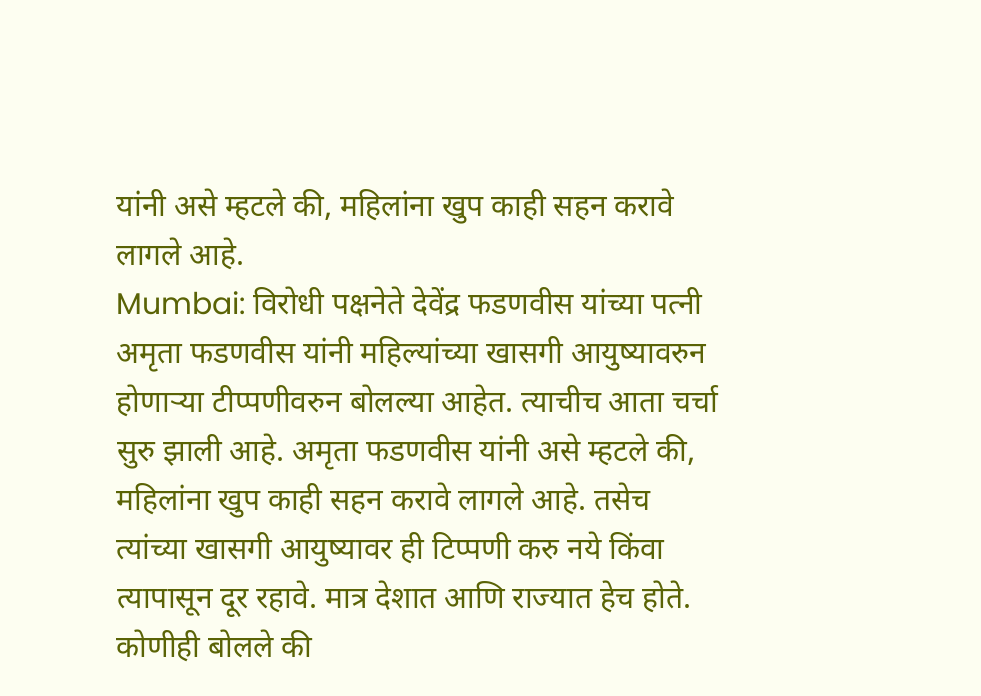यांनी असे म्हटले की, महिलांना खुप काही सहन करावे लागले आहे.
Mumbai: विरोधी पक्षनेते देवेंद्र फडणवीस यांच्या पत्नी अमृता फडणवीस यांनी महिल्यांच्या खासगी आयुष्यावरुन होणाऱ्या टीप्पणीवरुन बोलल्या आहेत. त्याचीच आता चर्चा सुरु झाली आहे. अमृता फडणवीस यांनी असे म्हटले की, महिलांना खुप काही सहन करावे लागले आहे. तसेच त्यांच्या खासगी आयुष्यावर ही टिप्पणी करु नये किंवा त्यापासून दूर रहावे. मात्र देशात आणि राज्यात हेच होते. कोणीही बोलले की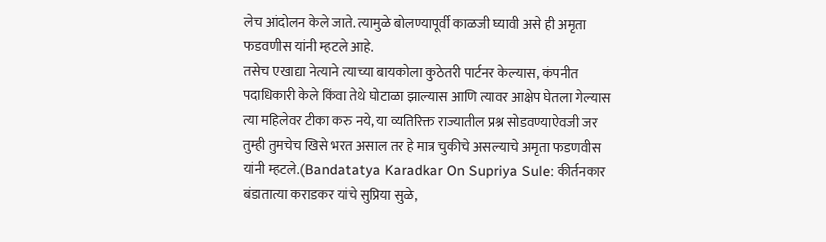लेच आंदोलन केले जाते. त्यामुळे बोलण्यापूर्वी काळजी घ्यावी असे ही अमृता फडवणीस यांनी म्हटले आहे.
तसेच एखाद्या नेत्याने त्याच्या बायकोला कुठेतरी पार्टनर केल्यास, कंपनीत पदाधिकारी केले किंवा तेथे घोटाळा झाल्यास आणि त्यावर आक्षेप घेतला गेल्यास त्या महिलेवर टीका करु नये, या व्यतिरिक्त राज्यातील प्रश्न सोडवण्याऐवजी जर तुम्ही तुमचेच खिसे भरत असाल तर हे मात्र चुकीचे असल्याचे अमृता फडणवीस यांनी म्हटले.(Bandatatya Karadkar On Supriya Sule: कीर्तनकार बंडातात्या कराडकर यांचे सुप्रिया सुळे,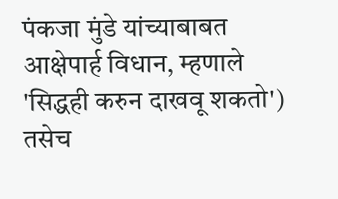पंकजा मुंडे यांच्याबाबत आक्षेपार्ह विधान, म्हणाले 'सिद्धही करुन दाखवू शकतो')
तसेच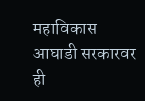महाविकास आघाडी सरकारवर ही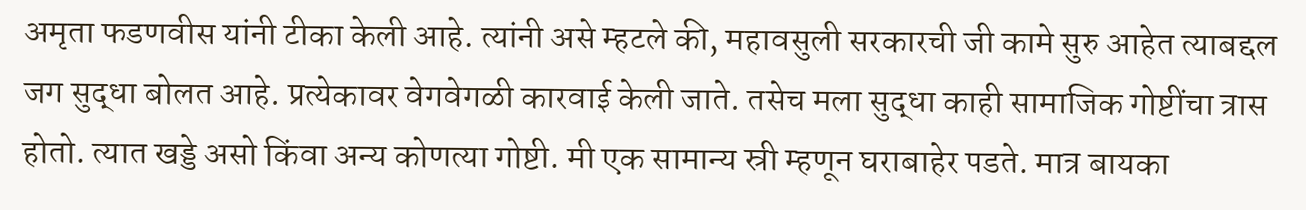अमृता फडणवीस यांनी टीका केली आहे. त्यांनी असे म्हटले की, महावसुली सरकारची जी कामे सुरु आहेत त्याबद्दल जग सुद्धा बोलत आहे. प्रत्येकावर वेगवेगळी कारवाई केली जाते. तसेच मला सुद्धा काही सामाजिक गोष्टींचा त्रास होतो. त्यात खड्डे असो किंवा अन्य कोणत्या गोष्टी. मी एक सामान्य स्री म्हणून घराबाहेर पडते. मात्र बायका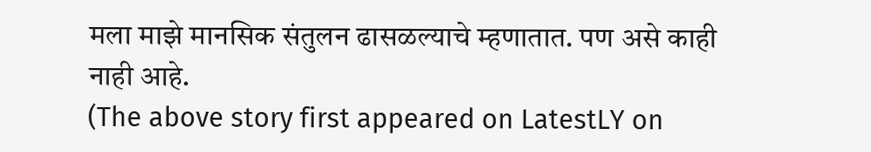मला माझे मानसिक संतुलन ढासळल्याचे म्हणातात. पण असे काही नाही आहे.
(The above story first appeared on LatestLY on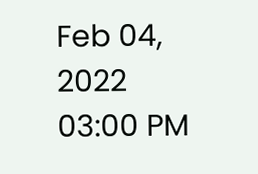Feb 04, 2022 03:00 PM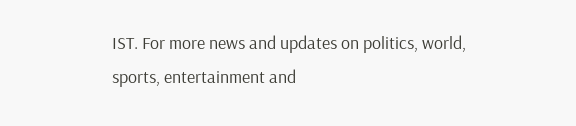IST. For more news and updates on politics, world, sports, entertainment and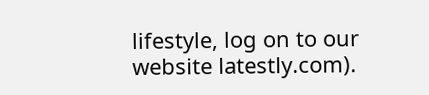lifestyle, log on to our website latestly.com).